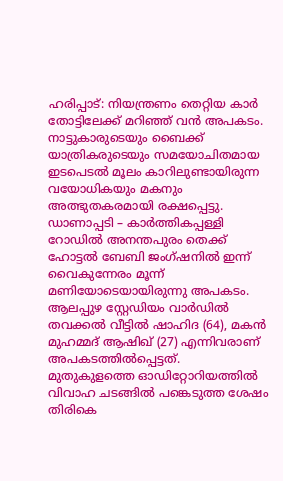ഹരിപ്പാട്: നിയന്ത്രണം തെറ്റിയ കാർ തോട്ടിലേക്ക് മറിഞ്ഞ് വൻ അപകടം. നാട്ടുകാരുടെയും ബൈക്ക് യാത്രികരുടെയും സമയോചിതമായ ഇടപെടൽ മൂലം കാറിലുണ്ടായിരുന്ന വയോധികയും മകനും അത്ഭുതകരമായി രക്ഷപ്പെട്ടു.
ഡാണാപ്പടി – കാർത്തികപ്പള്ളി റോഡിൽ അനന്തപുരം തെക്ക് ഹോട്ടൽ ബേബി ജംഗ്ഷനിൽ ഇന്ന് വൈകുന്നേരം മൂന്ന് മണിയോടെയായിരുന്നു അപകടം. ആലപ്പുഴ സ്റ്റേഡിയം വാർഡിൽ തവക്കൽ വീട്ടിൽ ഷാഹിദ (64), മകൻ മുഹമ്മദ് ആഷിഖ് (27) എന്നിവരാണ് അപകടത്തിൽപ്പെട്ടത്.
മുതുകുളത്തെ ഓഡിറ്റോറിയത്തിൽ വിവാഹ ചടങ്ങിൽ പങ്കെടുത്ത ശേഷം തിരികെ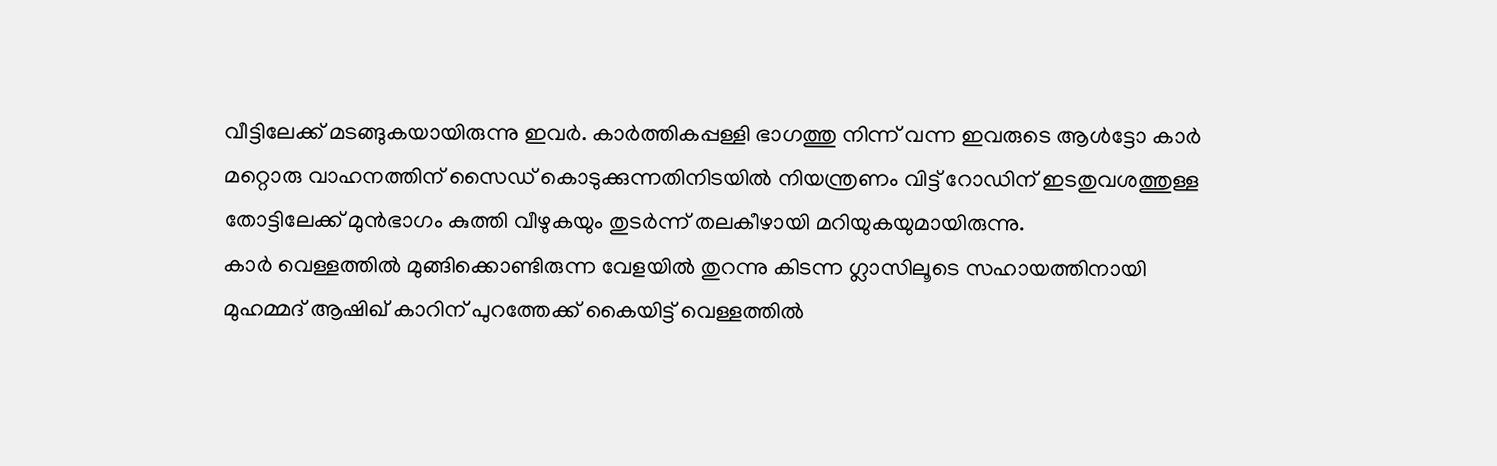വീട്ടിലേക്ക് മടങ്ങുകയായിരുന്നു ഇവർ. കാർത്തികപ്പള്ളി ഭാഗത്തു നിന്ന് വന്ന ഇവരുടെ ആൾട്ടോ കാർ മറ്റൊരു വാഹനത്തിന് സൈഡ് കൊടുക്കുന്നതിനിടയിൽ നിയന്ത്രണം വിട്ട് റോഡിന് ഇടതുവശത്തുള്ള തോട്ടിലേക്ക് മുൻഭാഗം കുത്തി വീഴുകയും തുടർന്ന് തലകീഴായി മറിയുകയുമായിരുന്നു.
കാർ വെള്ളത്തിൽ മുങ്ങിക്കൊണ്ടിരുന്ന വേളയിൽ തുറന്നു കിടന്ന ഗ്ലാസിലൂടെ സഹായത്തിനായി മുഹമ്മദ് ആഷിഖ് കാറിന് പുറത്തേക്ക് കൈയിട്ട് വെള്ളത്തിൽ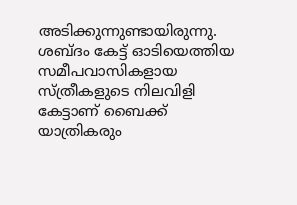അടിക്കുന്നുണ്ടായിരുന്നു. ശബ്ദം കേട്ട് ഓടിയെത്തിയ സമീപവാസികളായ സ്ത്രീകളുടെ നിലവിളി കേട്ടാണ് ബൈക്ക് യാത്രികരും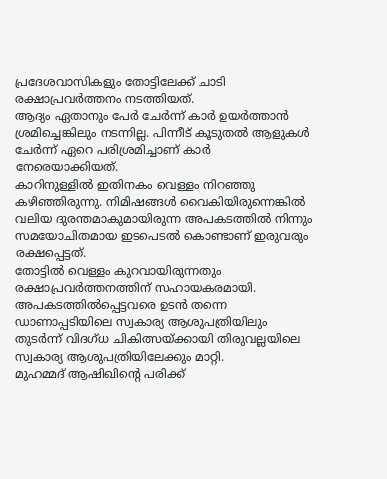പ്രദേശവാസികളും തോട്ടിലേക്ക് ചാടി രക്ഷാപ്രവർത്തനം നടത്തിയത്.
ആദ്യം ഏതാനും പേർ ചേർന്ന് കാർ ഉയർത്താൻ ശ്രമിച്ചെങ്കിലും നടന്നില്ല. പിന്നീട് കൂടുതൽ ആളുകൾ ചേർന്ന് ഏറെ പരിശ്രമിച്ചാണ് കാർ നേരെയാക്കിയത്.
കാറിനുള്ളിൽ ഇതിനകം വെള്ളം നിറഞ്ഞു കഴിഞ്ഞിരുന്നു. നിമിഷങ്ങൾ വൈകിയിരുന്നെങ്കിൽ വലിയ ദുരന്തമാകുമായിരുന്ന അപകടത്തിൽ നിന്നും സമയോചിതമായ ഇടപെടൽ കൊണ്ടാണ് ഇരുവരും രക്ഷപ്പെട്ടത്.
തോട്ടിൽ വെള്ളം കുറവായിരുന്നതും രക്ഷാപ്രവർത്തനത്തിന് സഹായകരമായി. അപകടത്തിൽപ്പെട്ടവരെ ഉടൻ തന്നെ ഡാണാപ്പടിയിലെ സ്വകാര്യ ആശുപത്രിയിലും തുടർന്ന് വിദഗ്ധ ചികിത്സയ്ക്കായി തിരുവല്ലയിലെ സ്വകാര്യ ആശുപത്രിയിലേക്കും മാറ്റി.
മുഹമ്മദ് ആഷിഖിന്റെ പരിക്ക്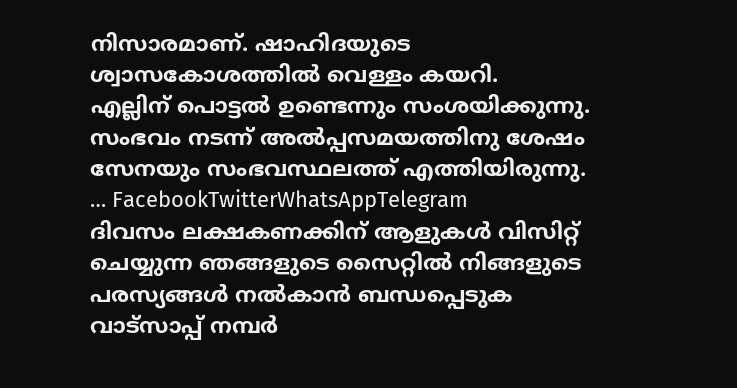നിസാരമാണ്. ഷാഹിദയുടെ ശ്വാസകോശത്തിൽ വെള്ളം കയറി.
എല്ലിന് പൊട്ടൽ ഉണ്ടെന്നും സംശയിക്കുന്നു. സംഭവം നടന്ന് അൽപ്പസമയത്തിനു ശേഷം സേനയും സംഭവസ്ഥലത്ത് എത്തിയിരുന്നു.
… FacebookTwitterWhatsAppTelegram
ദിവസം ലക്ഷകണക്കിന് ആളുകൾ വിസിറ്റ് ചെയ്യുന്ന ഞങ്ങളുടെ സൈറ്റിൽ നിങ്ങളുടെ പരസ്യങ്ങൾ നൽകാൻ ബന്ധപ്പെടുക വാട്സാപ്പ് നമ്പർ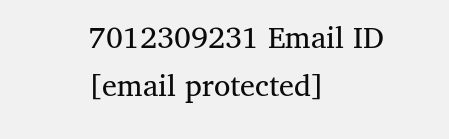7012309231 Email ID [email protected]